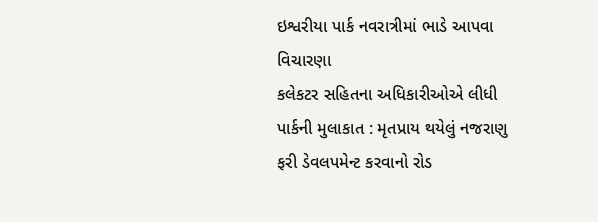ઇશ્વરીયા પાર્ક નવરાત્રીમાં ભાડે આપવા વિચારણા
કલેકટર સહિતના અધિકારીઓએ લીધી પાર્કની મુલાકાત : મૃતપ્રાય થયેલું નજરાણુ ફરી ડેવલપમેન્ટ કરવાનો રોડ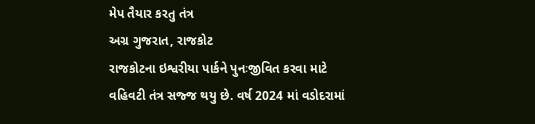મેપ તૈયાર કરતુ તંત્ર
અગ્ર ગુજરાત, રાજકોટ
રાજકોટના ઇશ્વરીયા પાર્કને પુનઃજીવિત કરવા માટે વહિવટી તંત્ર સજ્જ થયુ છે. વર્ષ 2024 માં વડોદરામાં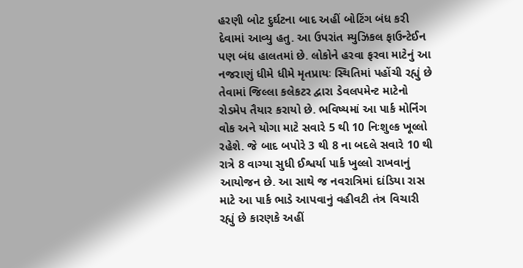હરણી બોટ દુર્ઘટના બાદ અહીં બોટિંગ બંધ કરી દેવામાં આવ્યુ હતુ. આ ઉપરાંત મ્યુઝિકલ ફાઉન્ટેઈન પણ બંધ હાલતમાં છે. લોકોને હરવા ફરવા માટેનું આ નજરાણું ધીમે ધીમે મૃતપ્રાયઃ સ્થિતિમાં પહોંચી રહ્યું છે તેવામાં જિલ્લા કલેકટર દ્વારા ડેવલપમેન્ટ માટેનો રોડમેપ તૈયાર કરાયો છે. ભવિષ્યમાં આ પાર્ક મોર્નિંગ વોક અને યોગા માટે સવારે 5 થી 10 નિઃશુલ્ક ખૂલ્લો રહેશે. જે બાદ બપોરે 3 થી 8 ના બદલે સવારે 10 થી રાત્રે 8 વાગ્યા સુધી ઈશ્વર્યા પાર્ક ખુલ્લો રાખવાનું આયોજન છે. આ સાથે જ નવરાત્રિમાં દાંડિયા રાસ માટે આ પાર્ક ભાડે આપવાનું વહીવટી તંત્ર વિચારી રહ્યું છે કારણકે અહીં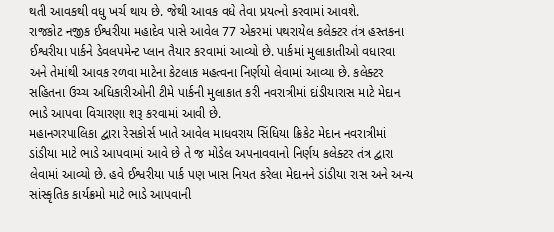થતી આવકથી વધુ ખર્ચ થાય છે. જેથી આવક વધે તેવા પ્રયત્નો કરવામાં આવશે.
રાજકોટ નજીક ઈશ્વરીયા મહાદેવ પાસે આવેલ 77 એકરમાં પથરાયેલ કલેક્ટર તંત્ર હસ્તકના ઈશ્વરીયા પાર્કને ડેવલપમેન્ટ પ્લાન તૈયાર કરવામાં આવ્યો છે. પાર્કમાં મુલાકાતીઓ વધારવા અને તેમાંથી આવક રળવા માટેના કેટલાક મહત્વના નિર્ણયો લેવામાં આવ્યા છે. કલેક્ટર સહિતના ઉચ્ચ અધિકારીઓની ટીમે પાર્કની મુલાકાત કરી નવરાત્રીમાં દાંડીયારાસ માટે મેદાન ભાડે આપવા વિચારણા શરૂ કરવામાં આવી છે.
મહાનગરપાલિકા દ્વારા રેસકોર્સ ખાતે આવેલ માધવરાય સિંધિયા ક્રિકેટ મેદાન નવરાત્રીમાં ડાંડીયા માટે ભાડે આપવામાં આવે છે તે જ મોડેલ અપનાવવાનો નિર્ણય કલેક્ટર તંત્ર દ્વારા લેવામાં આવ્યો છે. હવે ઈશ્વરીયા પાર્ક પણ ખાસ નિયત કરેલા મેદાનને ડાંડીયા રાસ અને અન્ય સાંસ્કૃતિક કાર્યક્રમો માટે ભાડે આપવાની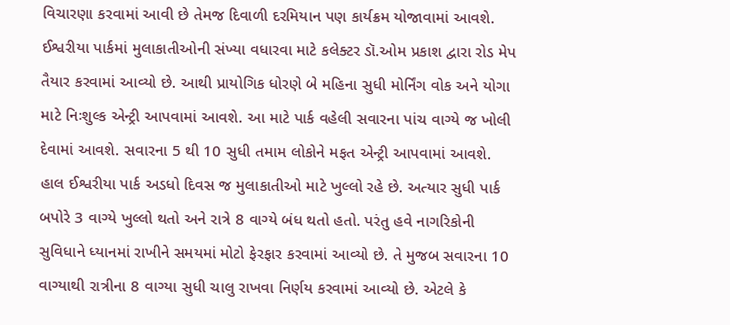વિચારણા કરવામાં આવી છે તેમજ દિવાળી દરમિયાન પણ કાર્યક્રમ યોજાવામાં આવશે.
ઈશ્વરીયા પાર્કમાં મુલાકાતીઓની સંખ્યા વધારવા માટે કલેક્ટર ડૉ.ઓમ પ્રકાશ દ્વારા રોડ મેપ તૈયાર કરવામાં આવ્યો છે. આથી પ્રાયોગિક ધોરણે બે મહિના સુધી મોર્નિંગ વોક અને યોગા માટે નિઃશુલ્ક એન્ટ્રી આપવામાં આવશે. આ માટે પાર્ક વહેલી સવારના પાંચ વાગ્યે જ ખોલી દેવામાં આવશે. સવારના 5 થી 10 સુધી તમામ લોકોને મફત એન્ટ્રી આપવામાં આવશે.
હાલ ઈશ્વરીયા પાર્ક અડધો દિવસ જ મુલાકાતીઓ માટે ખુલ્લો રહે છે. અત્યાર સુધી પાર્ક બપોરે 3 વાગ્યે ખુલ્લો થતો અને રાત્રે 8 વાગ્યે બંધ થતો હતો. પરંતુ હવે નાગરિકોની સુવિધાને ધ્યાનમાં રાખીને સમયમાં મોટો ફેરફાર કરવામાં આવ્યો છે. તે મુજબ સવારના 10 વાગ્યાથી રાત્રીના 8 વાગ્યા સુધી ચાલુ રાખવા નિર્ણય કરવામાં આવ્યો છે. એટલે કે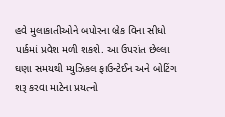હવે મુલાકાતીઓને બપોરના બ્રેક વિના સીધો પાર્કમાં પ્રવેશ મળી શકશે. આ ઉપરાંત છેલ્લા ઘણા સમયથી મ્યુઝિકલ ફાઉન્ટેઈન અને બોટિંગ શરૂ કરવા માટેના પ્રયત્નો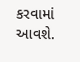કરવામાં આવશે.